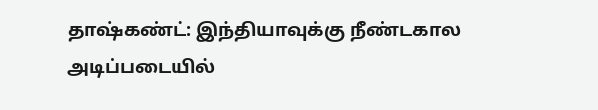தாஷ்கண்ட்: இந்தியாவுக்கு நீண்டகால அடிப்படையில்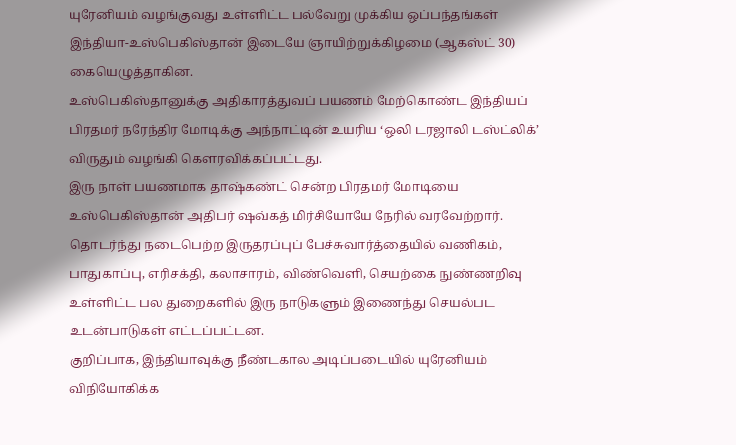யுரேனியம் வழங்குவது உள்ளிட்ட பல்வேறு முக்கிய ஒப்பந்தங்கள் இந்தியா-உஸ்பெகிஸ்தான் இடையே ஞாயிற்றுக்கிழமை (ஆகஸ்ட் 30) கையெழுத்தாகின.
உஸ்பெகிஸ்தானுக்கு அதிகாரத்துவப் பயணம் மேற்கொண்ட இந்தியப் பிரதமர் நரேந்திர மோடிக்கு அந்நாட்டின் உயரிய ‘ஒலி டரஜாலி டஸ்ட்லிக்’ விருதும் வழங்கி கௌரவிக்கப்பட்டது.
இரு நாள் பயணமாக தாஷ்கண்ட் சென்ற பிரதமர் மோடியை உஸ்பெகிஸ்தான் அதிபர் ஷவ்கத் மிர்சியோயே நேரில் வரவேற்றார்.
தொடர்ந்து நடைபெற்ற இருதரப்புப் பேச்சுவார்த்தையில் வணிகம், பாதுகாப்பு, எரிசக்தி, கலாசாரம், விண்வெளி, செயற்கை நுண்ணறிவு உள்ளிட்ட பல துறைகளில் இரு நாடுகளும் இணைந்து செயல்பட உடன்பாடுகள் எட்டப்பட்டன.
குறிப்பாக, இந்தியாவுக்கு நீண்டகால அடிப்படையில் யுரேனியம் விநியோகிக்க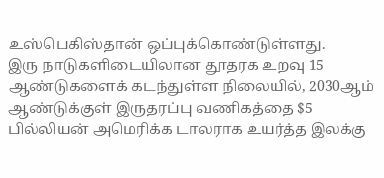உஸ்பெகிஸ்தான் ஒப்புக்கொண்டுள்ளது.
இரு நாடுகளிடையிலான தூதரக உறவு 15 ஆண்டுகளைக் கடந்துள்ள நிலையில், 2030ஆம் ஆண்டுக்குள் இருதரப்பு வணிகத்தை $5 பில்லியன் அமெரிக்க டாலராக உயர்த்த இலக்கு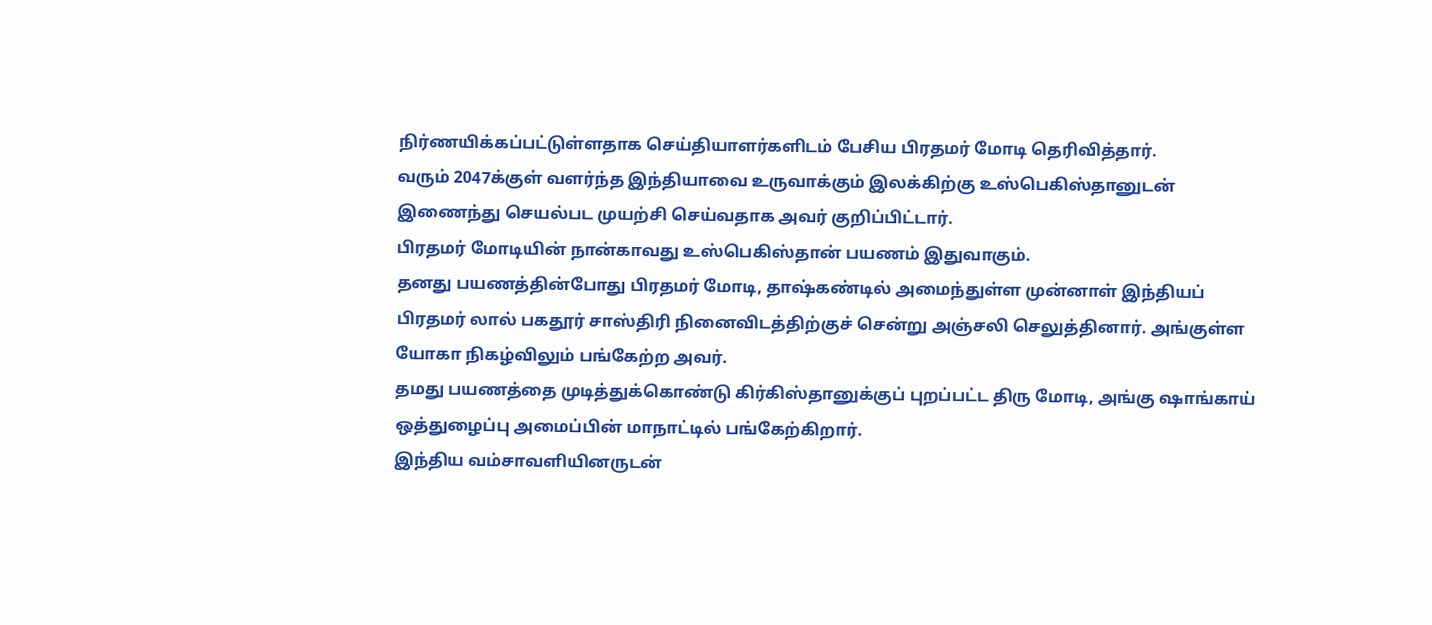நிர்ணயிக்கப்பட்டுள்ளதாக செய்தியாளர்களிடம் பேசிய பிரதமர் மோடி தெரிவித்தார்.
வரும் 2047க்குள் வளர்ந்த இந்தியாவை உருவாக்கும் இலக்கிற்கு உஸ்பெகிஸ்தானுடன் இணைந்து செயல்பட முயற்சி செய்வதாக அவர் குறிப்பிட்டார்.
பிரதமர் மோடியின் நான்காவது உஸ்பெகிஸ்தான் பயணம் இதுவாகும்.
தனது பயணத்தின்போது பிரதமர் மோடி, தாஷ்கண்டில் அமைந்துள்ள முன்னாள் இந்தியப் பிரதமர் லால் பகதூர் சாஸ்திரி நினைவிடத்திற்குச் சென்று அஞ்சலி செலுத்தினார். அங்குள்ள யோகா நிகழ்விலும் பங்கேற்ற அவர்.
தமது பயணத்தை முடித்துக்கொண்டு கிர்கிஸ்தானுக்குப் புறப்பட்ட திரு மோடி, அங்கு ஷாங்காய் ஒத்துழைப்பு அமைப்பின் மாநாட்டில் பங்கேற்கிறார்.
இந்திய வம்சாவளியினருடன்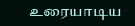உரையாடிய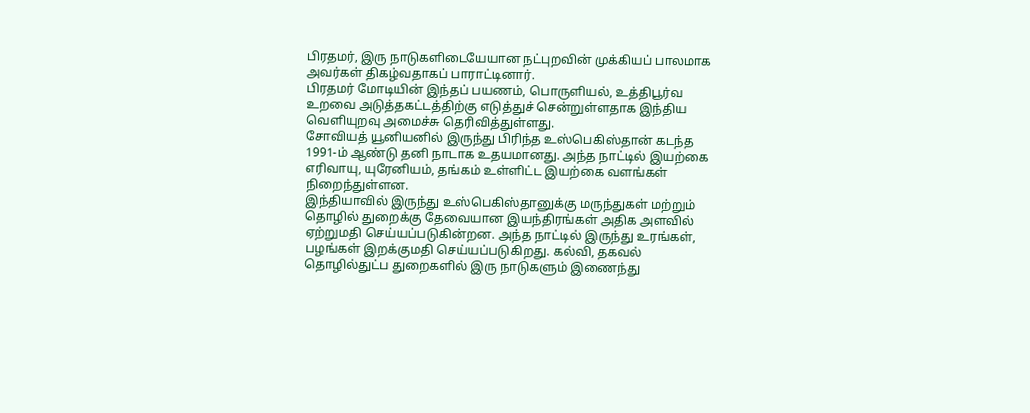பிரதமர், இரு நாடுகளிடையேயான நட்புறவின் முக்கியப் பாலமாக அவர்கள் திகழ்வதாகப் பாராட்டினார்.
பிரதமர் மோடியின் இந்தப் பயணம், பொருளியல், உத்திபூர்வ உறவை அடுத்தகட்டத்திற்கு எடுத்துச் சென்றுள்ளதாக இந்திய வெளியுறவு அமைச்சு தெரிவித்துள்ளது.
சோவியத் யூனியனில் இருந்து பிரிந்த உஸ்பெகிஸ்தான் கடந்த 1991-ம் ஆண்டு தனி நாடாக உதயமானது. அந்த நாட்டில் இயற்கை எரிவாயு, யுரேனியம், தங்கம் உள்ளிட்ட இயற்கை வளங்கள் நிறைந்துள்ளன.
இந்தியாவில் இருந்து உஸ்பெகிஸ்தானுக்கு மருந்துகள் மற்றும் தொழில் துறைக்கு தேவையான இயந்திரங்கள் அதிக அளவில் ஏற்றுமதி செய்யப்படுகின்றன. அந்த நாட்டில் இருந்து உரங்கள், பழங்கள் இறக்குமதி செய்யப்படுகிறது. கல்வி, தகவல் தொழில்துட்ப துறைகளில் இரு நாடுகளும் இணைந்து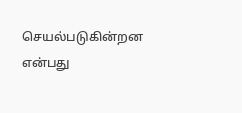செயல்படுகின்றன என்பது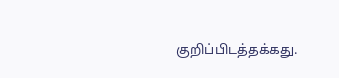குறிப்பிடத்தக்கது.